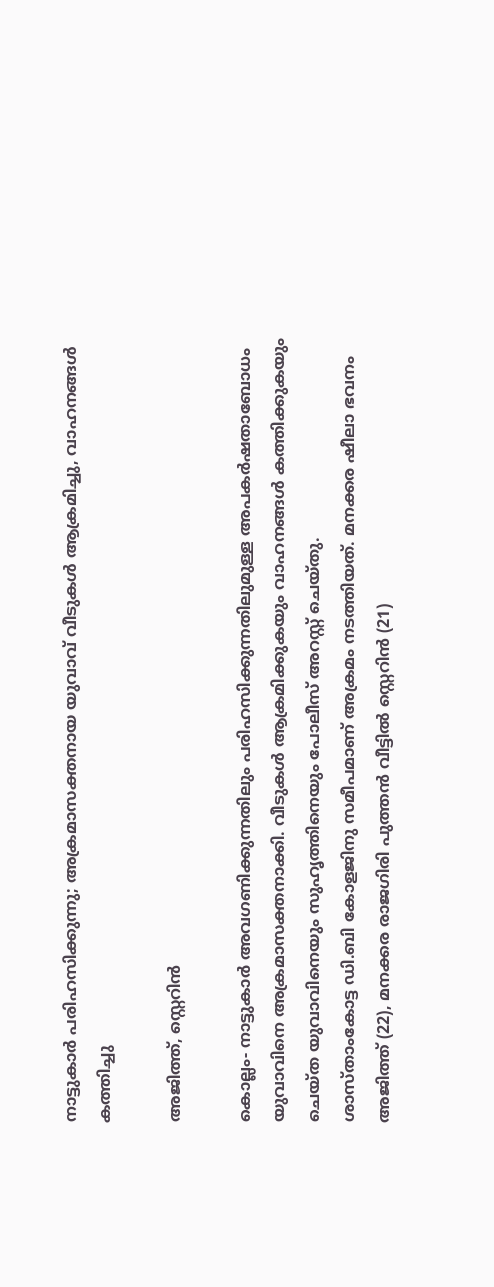നാട്ടുകാര്‍ പരിഹസിക്കുന്നു; അക്രമാസക്തനായ യുവാവ് വീടുകള്‍ ആക്രമിച്ചു, വാഹനങ്ങള്‍ കത്തിച്ചു

അജിത്ത്, സ്റ്റെറിന്‍

കൊല്ലം- നാട്ടുകാര്‍ അവഗണിക്കുന്നതിലും പരിഹസിക്കുന്നതിലുമുള്ള അപകര്‍ഷതാബോധം യുവാവിനെ അക്രമാസക്തനാക്കി. വീടുകള്‍ ആക്രമിക്കുകയും വാഹനങ്ങള്‍ കത്തിക്കുകയും ചെയ്ത യുവാവിനെയും സുഹൃത്തിനെയും പോലീസ് അറസ്റ്റ് ചെയ്തു.
ശാസ്താംകോട്ട ഡി.ബി കോളജിനു സമീപമാണ് അക്രമം നടത്തിയത്. മനക്കര ഷീലാ ഭവനം അജിത്ത് (22), മനക്കര രാജഗിരി പുത്തന്‍ വീട്ടില്‍ സ്റ്റെറിന്‍ (21)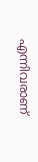എന്നിവരാണ്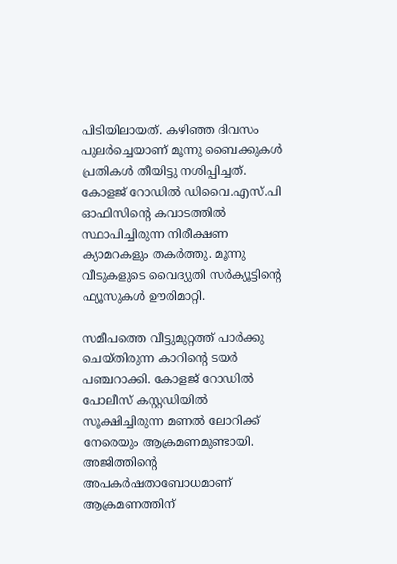പിടിയിലായത്. കഴിഞ്ഞ ദിവസം പുലര്‍ച്ചെയാണ് മൂന്നു ബൈക്കുകള്‍ പ്രതികള്‍ തീയിട്ടു നശിപ്പിച്ചത്. കോളജ് റോഡില്‍ ഡിവൈ.എസ്.പി ഓഫിസിന്റെ കവാടത്തില്‍ സ്ഥാപിച്ചിരുന്ന നിരീക്ഷണ ക്യാമറകളും തകര്‍ത്തു. മൂന്നു വീടുകളുടെ വൈദ്യുതി സര്‍ക്യൂട്ടിന്റെ ഫ്യൂസുകള്‍ ഊരിമാറ്റി.

സമീപത്തെ വീട്ടുമുറ്റത്ത് പാര്‍ക്കു ചെയ്തിരുന്ന കാറിന്റെ ടയര്‍ പഞ്ചറാക്കി. കോളജ് റോഡില്‍ പോലീസ് കസ്റ്റഡിയില്‍ സൂക്ഷിച്ചിരുന്ന മണല്‍ ലോറിക്ക് നേരെയും ആക്രമണമുണ്ടായി.
അജിത്തിന്റെ അപകര്‍ഷതാബോധമാണ് ആക്രമണത്തിന്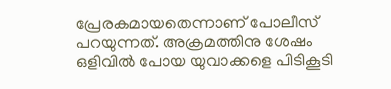പ്രേരകമായതെന്നാണ് പോലീസ് പറയുന്നത്. അക്രമത്തിനു ശേഷം ഒളിവില്‍ പോയ യുവാക്കളെ പിടികൂടി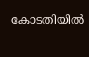കോടതിയില്‍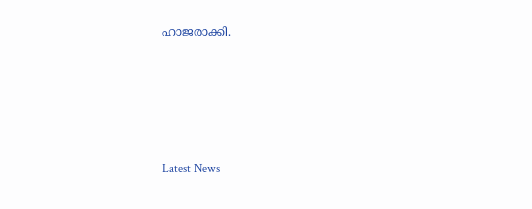ഹാജരാക്കി.





Latest News